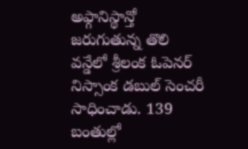అఫ్గానిస్థాన్తో జరుగుతున్న తొలి వన్డేలో శ్రీలంక ఓపెనర్ నిస్సాంక డబుల్ సెంచరీ సాధించాడు. 139 బంతుల్లో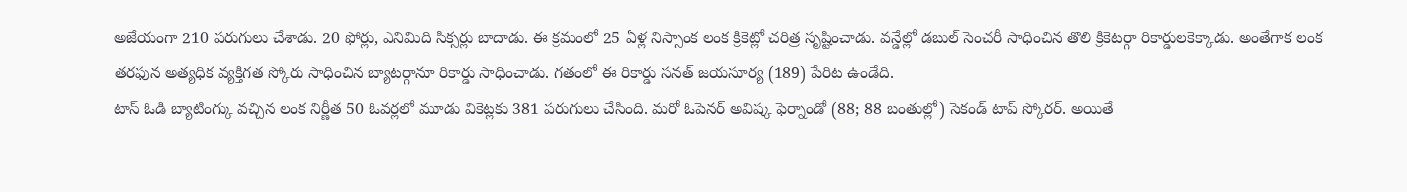అజేయంగా 210 పరుగులు చేశాడు. 20 ఫోర్లు, ఎనిమిది సిక్సర్లు బాదాడు. ఈ క్రమంలో 25 ఏళ్ల నిస్సాంక లంక క్రికెట్లో చరిత్ర సృష్టించాడు. వన్డేల్లో డబుల్ సెంచరీ సాధించిన తొలి క్రికెటర్గా రికార్డులకెక్కాడు. అంతేగాక లంక తరఫున అత్యధిక వ్యక్తిగత స్కోరు సాధించిన బ్యాటర్గానూ రికార్డు సాధించాడు. గతంలో ఈ రికార్డు సనత్ జయసూర్య (189) పేరిట ఉండేది.
టాస్ ఓడి బ్యాటింగ్కు వచ్చిన లంక నిర్ణీత 50 ఓవర్లలో మూడు వికెట్లకు 381 పరుగులు చేసింది. మరో ఓపెనర్ అవిష్క ఫెర్నాండో (88; 88 బంతుల్లో) సెకండ్ టాప్ స్కోరర్. అయితే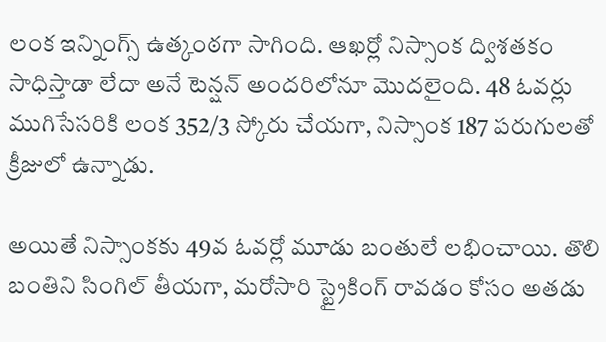లంక ఇన్నింగ్స్ ఉత్కంఠగా సాగింది. ఆఖర్లో నిస్సాంక ద్విశతకం సాధిస్తాడా లేదా అనే టెన్షన్ అందరిలోనూ మొదలైంది. 48 ఓవర్లు ముగిసేసరికి లంక 352/3 స్కోరు చేయగా, నిస్సాంక 187 పరుగులతో క్రీజులో ఉన్నాడు.

అయితే నిస్సాంకకు 49వ ఓవర్లో మూడు బంతులే లభించాయి. తొలి బంతిని సింగిల్ తీయగా, మరోసారి స్ట్రైకింగ్ రావడం కోసం అతడు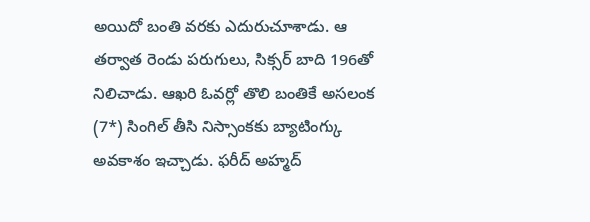అయిదో బంతి వరకు ఎదురుచూశాడు. ఆ తర్వాత రెండు పరుగులు, సిక్సర్ బాది 196తో నిలిచాడు. ఆఖరి ఓవర్లో తొలి బంతికే అసలంక (7*) సింగిల్ తీసి నిస్సాంకకు బ్యాటింగ్కు అవకాశం ఇచ్చాడు. ఫరీద్ అహ్మద్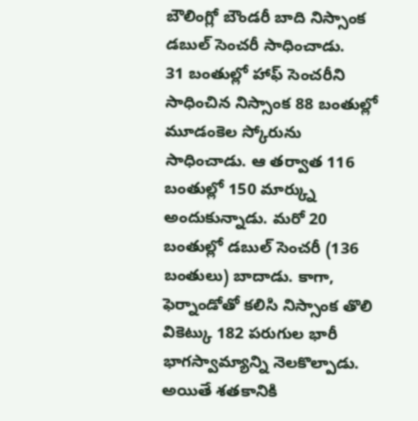బౌలింగ్లో బౌండరీ బాది నిస్సాంక డబుల్ సెంచరీ సాధించాడు.
31 బంతుల్లో హాఫ్ సెంచరీని సాధించిన నిస్సాంక 88 బంతుల్లో మూడంకెల స్కోరును సాధించాడు. ఆ తర్వాత 116 బంతుల్లో 150 మార్క్ను అందుకున్నాడు. మరో 20 బంతుల్లో డబుల్ సెంచరీ (136 బంతులు) బాదాడు. కాగా, ఫెర్నాండోతో కలిసి నిస్సాంక తొలి వికెట్కు 182 పరుగుల భారీ భాగస్వామ్యాన్ని నెలకొల్పాడు. అయితే శతకానికి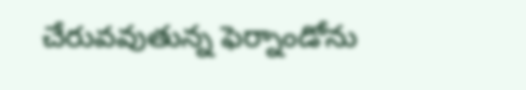చేరువవుతున్న ఫెర్నాండోను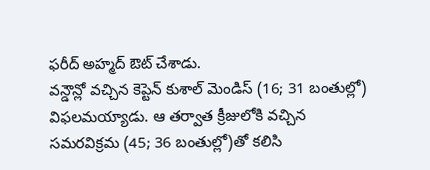ఫరీద్ అహ్మద్ ఔట్ చేశాడు.
వన్డౌన్లో వచ్చిన కెప్టెన్ కుశాల్ మెండిస్ (16; 31 బంతుల్లో) విఫలమయ్యాడు. ఆ తర్వాత క్రీజులోకి వచ్చిన సమరవిక్రమ (45; 36 బంతుల్లో)తో కలిసి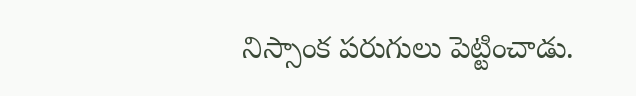నిస్సాంక పరుగులు పెట్టించాడు.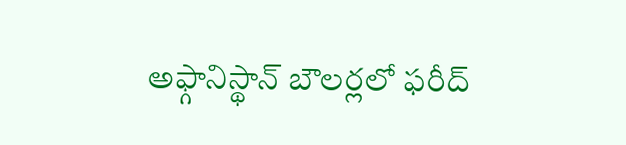అఫ్గానిస్థాన్ బౌలర్లలో ఫరీద్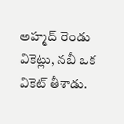అహ్మద్ రెండు వికెట్లు, నబీ ఒక వికెట్ తీశాడు.